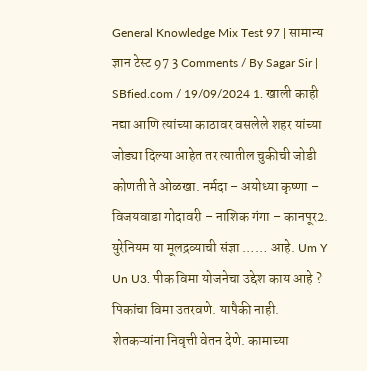General Knowledge Mix Test 97 | सामान्य ज्ञान टेस्ट 97 3 Comments / By Sagar Sir | SBfied.com / 19/09/2024 1. खाली काही नद्या आणि त्यांच्या काठावर वसलेले शहर यांच्या जोड्या दिल्या आहेत तर त्यातील चुकीची जोडी कोणती ते ओळखा. नर्मदा – अयोध्या कृष्णा – विजयवाडा गोदावरी – नाशिक गंगा – कानपूर2. युरेनियम या मूलद्रव्याची संज्ञा …… आहे. Um Y Un U3. पीक विमा योजनेचा उद्देश काय आहे ? पिकांचा विमा उतरवणे. यापैकी नाही. शेतकऱ्यांना निवृत्ती वेतन देणे. कामाच्या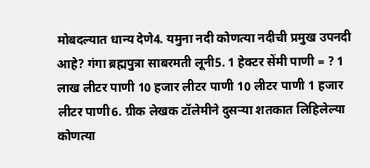मोबदल्यात धान्य देणे4. यमुना नदी कोणत्या नदीची प्रमुख उपनदी आहे? गंगा ब्रह्मपुत्रा साबरमती लूनी5. 1 हेक्टर सेंमी पाणी = ? 1 लाख लीटर पाणी 10 हजार लीटर पाणी 10 लीटर पाणी 1 हजार लीटर पाणी6. ग्रीक लेखक टॉलेमीने दुसऱ्या शतकात लिहिलेल्या कोणत्या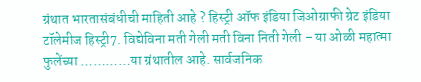ग्रंथात भारतासंबंधीची माहिती आहे ? हिस्ट्री ऑफ इंडिया जिओग्राफी ग्रेट इंडिया टॉलेमीज हिस्ट्री7. विद्येविना मती गेली मती विना निती गेली – या ओळी महात्मा फुलेंच्या …………या ग्रंथातील आहे. सार्वजनिक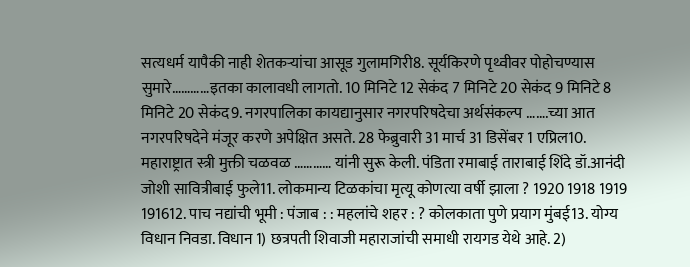सत्यधर्म यापैकी नाही शेतकऱ्यांचा आसूड गुलामगिरी8. सूर्यकिरणे पृथ्वीवर पोहोचण्यास सुमारे…………इतका कालावधी लागतो. 10 मिनिटे 12 सेकंद 7 मिनिटे 20 सेकंद 9 मिनिटे 8 मिनिटे 20 सेकंद9. नगरपालिका कायद्यानुसार नगरपरिषदेचा अर्थसंकल्प …….च्या आत नगरपरिषदेने मंजूर करणे अपेक्षित असते. 28 फेब्रुवारी 31 मार्च 31 डिसेंबर 1 एप्रिल10. महाराष्ट्रात स्त्री मुक्ती चळवळ ………… यांनी सुरू केली. पंडिता रमाबाई ताराबाई शिंदे डॉ.आनंदी जोशी सावित्रीबाई फुले11. लोकमान्य टिळकांचा मृत्यू कोणत्या वर्षी झाला ? 1920 1918 1919 191612. पाच नद्यांची भूमी : पंजाब : : महलांचे शहर : ? कोलकाता पुणे प्रयाग मुंबई13. योग्य विधान निवडा. विधान 1) छत्रपती शिवाजी महाराजांची समाधी रायगड येथे आहे. 2)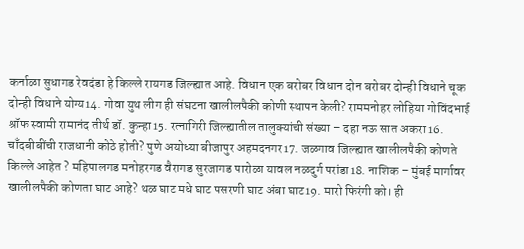कर्नाळा सुधागड रेवदंडा हे किल्ले रायगड जिल्ह्यात आहे. विधान एक बरोबर विधान दोन बरोबर दोन्ही विधाने चूक दोन्ही विधाने योग्य14. गोवा युथ लीग ही संघटना खालीलपैकी कोणी स्थापन केली? राममनोहर लोहिया गोविंदभाई श्रॉफ स्वामी रामानंद तीर्थ डॉ. कुन्हा15. रत्नागिरी जिल्ह्यातील तालुक्यांची संख्या – दहा नऊ सात अकरा16. चाँदबीबींची राजधानी कोठे होती? पुणे अयोध्या बीजापुर अहमदनगर17. जळगाव जिल्ह्यात खालीलपैकी कोणते किल्ले आहेत ? महिपालगड मनोहरगड वैरागड सुरजागड पारोळा यावल नळदुर्ग परांडा18. नाशिक – मुंबई मार्गावर खालीलपैकी कोणता घाट आहे? थळ घाट मधे घाट पसरणी घाट अंबा घाट19. मारो फिरंगी को। ही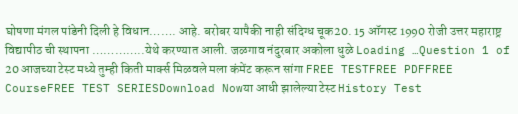घोषणा मंगल पांडेनी दिली हे विधान……. आहे. बरोबर यापैकी नाही संदिग्ध चूक20. 15 ऑगस्ट 1990 रोजी उत्तर महाराष्ट्र विद्यापीठ ची स्थापना …………..येथे करण्यात आली. जळगाव नंदुरबार अकोला धुळे Loading …Question 1 of 20 आजच्या टेस्ट मध्ये तुम्ही किती मार्क्स मिळवले मला कंमेंट करून सांगा FREE TESTFREE PDFFREE CourseFREE TEST SERIESDownload Nowया आधी झालेल्या टेस्ट History Test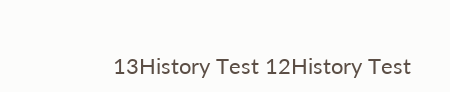13History Test 12History Test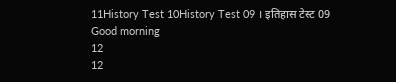11History Test 10History Test 09 । इतिहास टेस्ट 09
Good morning
12
12